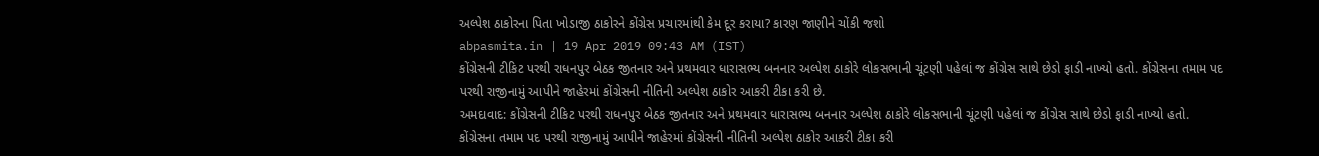અલ્પેશ ઠાકોરના પિતા ખોડાજી ઠાકોરને કોંગ્રેસ પ્રચારમાંથી કેમ દૂર કરાયા? કારણ જાણીને ચોંકી જશો
abpasmita.in | 19 Apr 2019 09:43 AM (IST)
કોંગ્રેસની ટીકિટ પરથી રાધનપુર બેઠક જીતનાર અને પ્રથમવાર ધારાસભ્ય બનનાર અલ્પેશ ઠાકોરે લોકસભાની ચૂંટણી પહેલાં જ કોંગ્રેસ સાથે છેડો ફાડી નાખ્યો હતો. કોંગ્રેસના તમામ પદ પરથી રાજીનામું આપીને જાહેરમાં કોંગ્રેસની નીતિની અલ્પેશ ઠાકોર આકરી ટીકા કરી છે.
અમદાવાદ: કોંગ્રેસની ટીકિટ પરથી રાધનપુર બેઠક જીતનાર અને પ્રથમવાર ધારાસભ્ય બનનાર અલ્પેશ ઠાકોરે લોકસભાની ચૂંટણી પહેલાં જ કોંગ્રેસ સાથે છેડો ફાડી નાખ્યો હતો. કોંગ્રેસના તમામ પદ પરથી રાજીનામું આપીને જાહેરમાં કોંગ્રેસની નીતિની અલ્પેશ ઠાકોર આકરી ટીકા કરી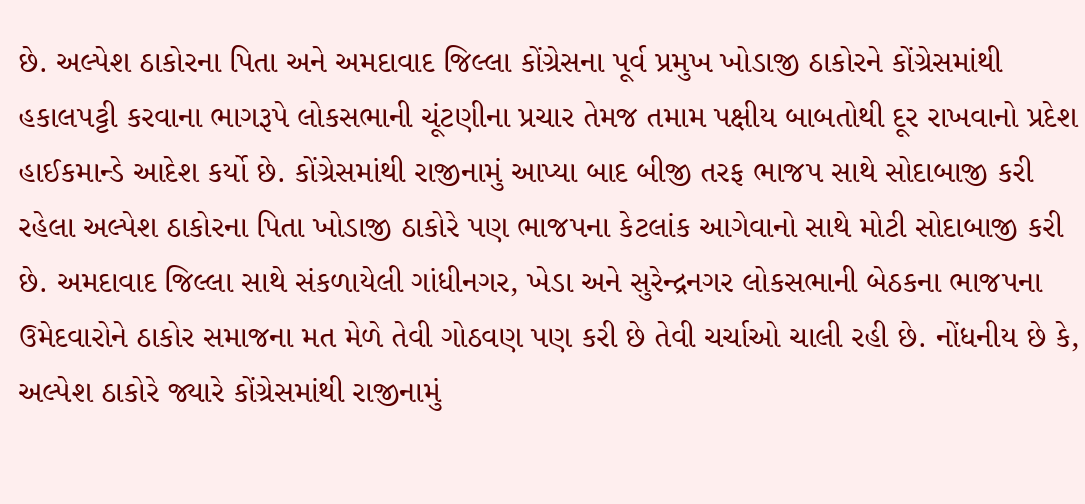છે. અલ્પેશ ઠાકોરના પિતા અને અમદાવાદ જિલ્લા કોંગ્રેસના પૂર્વ પ્રમુખ ખોડાજી ઠાકોરને કોંગ્રેસમાંથી હકાલપટ્ટી કરવાના ભાગરૂપે લોકસભાની ચૂંટણીના પ્રચાર તેમજ તમામ પક્ષીય બાબતોથી દૂર રાખવાનો પ્રદેશ હાઈકમાન્ડે આદેશ કર્યો છે. કોંગ્રેસમાંથી રાજીનામું આપ્યા બાદ બીજી તરફ ભાજપ સાથે સોદાબાજી કરી રહેલા અલ્પેશ ઠાકોરના પિતા ખોડાજી ઠાકોરે પણ ભાજપના કેટલાંક આગેવાનો સાથે મોટી સોદાબાજી કરી છે. અમદાવાદ જિલ્લા સાથે સંકળાયેલી ગાંધીનગર, ખેડા અને સુરેન્દ્રનગર લોકસભાની બેઠકના ભાજપના ઉમેદવારોને ઠાકોર સમાજના મત મેળે તેવી ગોઠવણ પણ કરી છે તેવી ચર્ચાઓ ચાલી રહી છે. નોંધનીય છે કે, અલ્પેશ ઠાકોરે જ્યારે કોંગ્રેસમાંથી રાજીનામું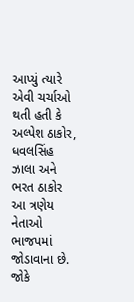આપ્યું ત્યારે એવી ચર્ચાઓ થતી હતી કે અલ્પેશ ઠાકોર, ધવલસિંહ ઝાલા અને ભરત ઠાકોર આ ત્રણેય નેતાઓ ભાજપમાં જોડાવાના છે. જોકે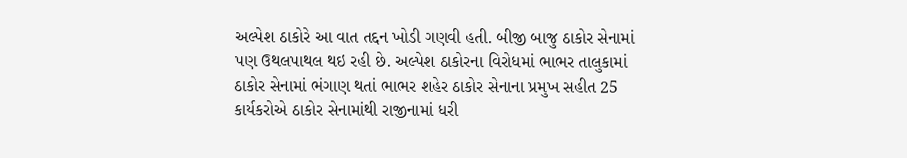અલ્પેશ ઠાકોરે આ વાત તદ્દન ખોડી ગણવી હતી. બીજી બાજુ ઠાકોર સેનામાં પણ ઉથલપાથલ થઇ રહી છે. અલ્પેશ ઠાકોરના વિરોધમાં ભાભર તાલુકામાં ઠાકોર સેનામાં ભંગાણ થતાં ભાભર શહેર ઠાકોર સેનાના પ્રમુખ સહીત 25 કાર્યકરોએ ઠાકોર સેનામાંથી રાજીનામાં ધરી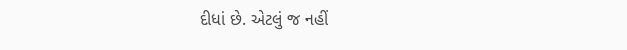દીધાં છે. એટલું જ નહીં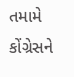તમામે કોંગ્રેસને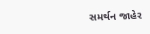સમર્થન જાહેર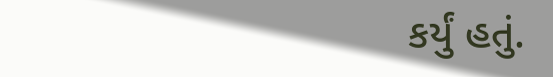કર્યું હતું.